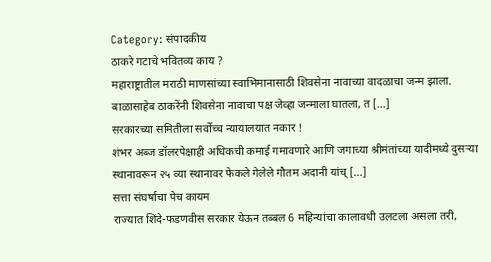Category: संपादकीय
ठाकरे गटाचे भवितव्य काय ?
महाराष्ट्रातील मराठी माणसांच्या स्वाभिमानासाठी शिवसेना नावाच्या वादळाचा जन्म झाला. बाळासाहेब ठाकरेंनी शिवसेना नावाचा पक्ष जेव्हा जन्माला घातला, त [...]
सरकारच्या समितीला सर्वोच्च न्यायालयात नकार !
शंभर अब्ज डॉलरपेक्षाही अधिकची कमाई गमावणारे आणि जगाच्या श्रीमंतांच्या यादीमध्ये दुसऱ्या स्थानावरून २५ व्या स्थानावर फेकले गेलेले गौतम अदानी यांच् [...]
सत्ता संघर्षाचा पेच कायम
राज्यात शिंदे-फडणवीस सरकार येऊन तब्बल 6 महिन्यांचा कालावधी उलटला असला तरी,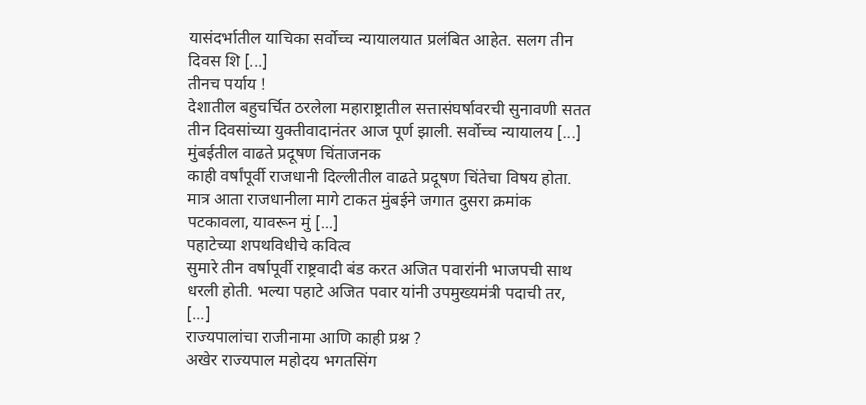यासंदर्भातील याचिका सर्वोच्च न्यायालयात प्रलंबित आहेत. सलग तीन दिवस शि [...]
तीनच पर्याय !
देशातील बहुचर्चित ठरलेला महाराष्ट्रातील सत्तासंघर्षावरची सुनावणी सतत तीन दिवसांच्या युक्तीवादानंतर आज पूर्ण झाली. सर्वोच्च न्यायालय [...]
मुंबईतील वाढते प्रदूषण चिंताजनक
काही वर्षांपूर्वी राजधानी दिल्लीतील वाढते प्रदूषण चिंतेचा विषय होता. मात्र आता राजधानीला मागे टाकत मुंबईने जगात दुसरा क्रमांक पटकावला, यावरून मुं [...]
पहाटेच्या शपथविधीचे कवित्व
सुमारे तीन वर्षापूर्वी राष्ट्रवादी बंड करत अजित पवारांनी भाजपची साथ धरली होती. भल्या पहाटे अजित पवार यांनी उपमुख्यमंत्री पदाची तर, [...]
राज्यपालांचा राजीनामा आणि काही प्रश्न ?
अखेर राज्यपाल महोदय भगतसिंग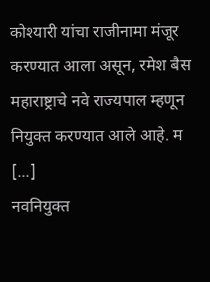कोश्यारी यांचा राजीनामा मंजूर करण्यात आला असून, रमेश बैस महाराष्ट्राचे नवे राज्यपाल म्हणून नियुक्त करण्यात आले आहे. म [...]
नवनियुक्त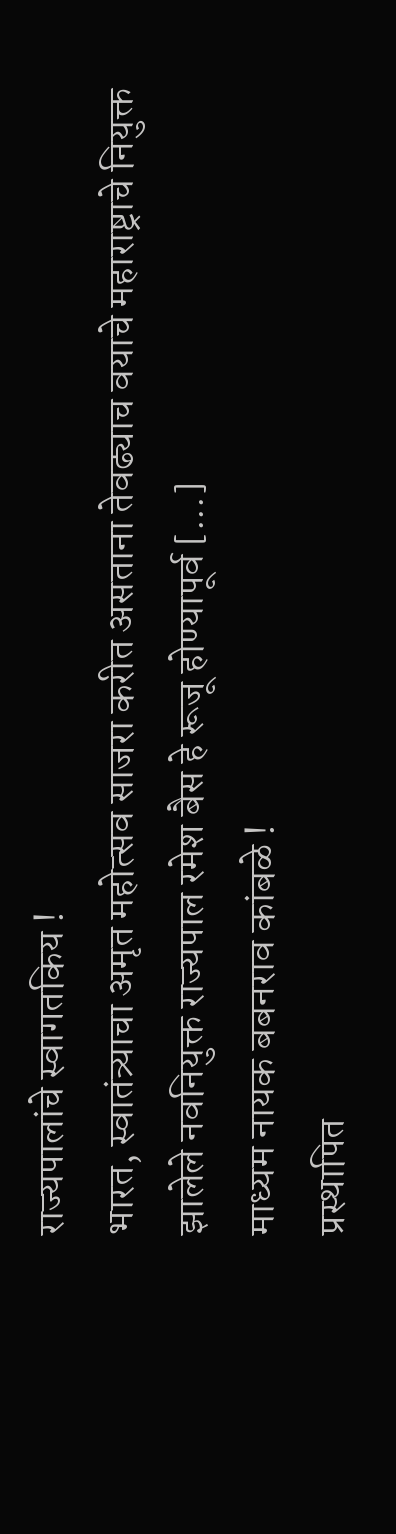राज्यपालांचे स्वागतकिय !
भारत, स्वातंत्र्याचा अमृत महोत्सव साजरा करीत असताना तेवढ्याच वयाचे महाराष्ट्राचे नियुक्त झालेले नवनियुक्त राज्यपाल रमेश बैस हे रूजू होण्यापूर्व [...]
माध्यम नायक बबनराव कांबळे !
प्रस्थापित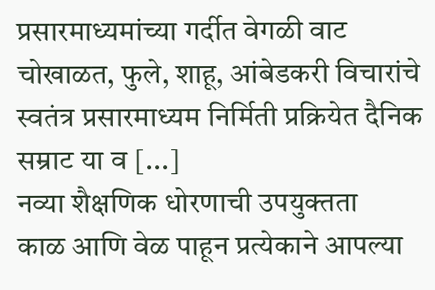प्रसारमाध्यमांच्या गर्दीत वेगळी वाट चोखाळत, फुले, शाहू, आंबेडकरी विचारांचे स्वतंत्र प्रसारमाध्यम निर्मिती प्रक्रियेत दैनिक सम्राट या व [...]
नव्या शैक्षणिक धोरणाची उपयुक्तता
काळ आणि वेळ पाहून प्रत्येकाने आपल्या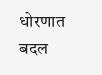धोरणात बदल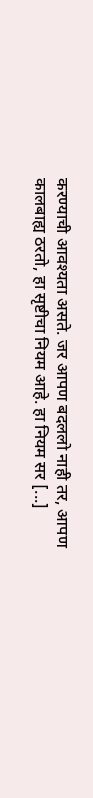करण्याची आवश्यता असते. जर आपण बदललो नाही तर, आपण कालबाह्य ठरतो, हा सृष्टीचा नियम आहे. हा नियम सर [...]